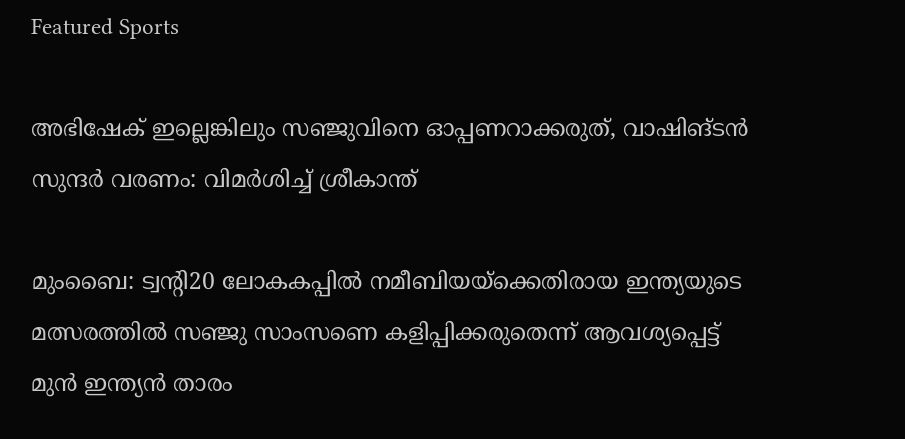Featured Sports

അഭിഷേക് ഇല്ലെങ്കിലും സഞ്ജുവിനെ ഓപ്പണറാക്കരുത്, വാഷിങ്ടൻ സുന്ദർ വരണം: വിമര്‍ശിച്ച് ശ്രീകാന്ത്

മുംബൈ: ട്വന്റി20 ലോകകപ്പിൽ നമീബിയയ്ക്കെതിരായ ഇന്ത്യയുടെ മത്സരത്തിൽ സഞ്ജു സാംസണെ കളിപ്പിക്കരുതെന്ന് ആവശ്യപ്പെട്ട് മുൻ ഇന്ത്യൻ താരം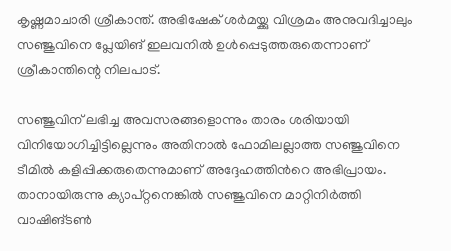കൃഷ്ണമാചാരി ശ്രീകാന്ത്. അഭിഷേക് ശർമയ്ക്കു വിശ്രമം അനുവദിച്ചാലും സഞ്ജുവിനെ പ്ലേയിങ് ഇലവനിൽ ഉൾപ്പെടുത്തരുതെന്നാണ് ശ്രീകാന്തിന്റെ നിലപാട്.

സഞ്ജുവിന് ലഭിച്ച അവസരങ്ങളൊന്നും താരം ശരിയായി വിനിയോഗിച്ചിട്ടില്ലെന്നും അതിനാല്‍ ഫോമിലല്ലാത്ത സഞ്ജുവിനെ ടീമില്‍ കളിപ്പിക്കരുതെന്നുമാണ് അദ്ദേഹത്തിന്‍റെ അഭിപ്രായം. താനായിരുന്നു ക്യാപ്റ്റനെങ്കില്‍ സഞ്ജുവിനെ മാറ്റിനിര്‍ത്തി വാഷിങ്ടണ്‍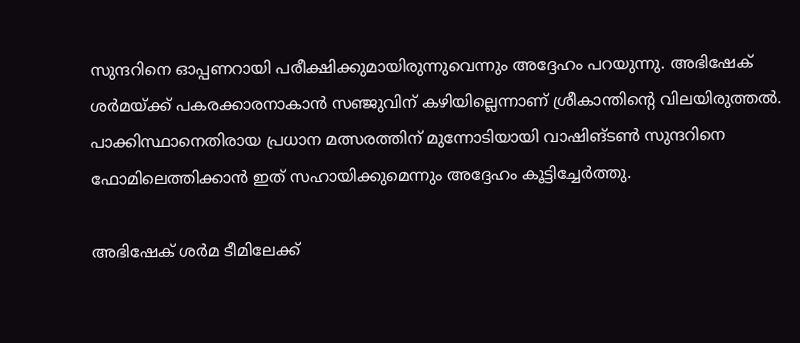സുന്ദറിനെ ഓപ്പണറായി പരീക്ഷിക്കുമായിരുന്നുവെന്നും അദ്ദേഹം പറയുന്നു. അഭിഷേക് ശര്‍മയ്ക്ക് പകരക്കാരനാകാന്‍ സഞ്ജുവിന് കഴിയില്ലെന്നാണ് ശ്രീകാന്തിന്‍റെ വിലയിരുത്തല്‍. പാക്കിസ്ഥാനെതിരായ പ്രധാന മത്സരത്തിന് മുന്നോടിയായി വാഷിങ്ടണ്‍ സുന്ദറിനെ ഫോമിലെത്തിക്കാന്‍ ഇത് സഹായിക്കുമെന്നും അദ്ദേഹം കൂട്ടിച്ചേര്‍ത്തു.

അഭിഷേക് ശര്‍മ ടീമിലേക്ക്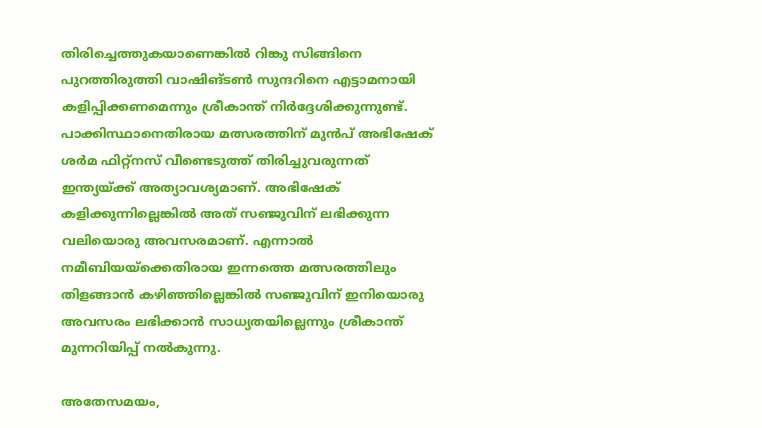തിരിച്ചെത്തുകയാണെങ്കില്‍ റിങ്കു സിങ്ങിനെ പുറത്തിരുത്തി വാഷിങ്ടണ്‍ സുന്ദറിനെ എട്ടാമനായി കളിപ്പിക്കണമെന്നും ശ്രീകാന്ത് നിര്‍ദ്ദേശിക്കുന്നുണ്ട്. പാക്കിസ്ഥാനെതിരായ മത്സരത്തിന് മുന്‍പ് അഭിഷേക് ശര്‍മ ഫിറ്റ്നസ് വീണ്ടെടുത്ത് തിരിച്ചുവരുന്നത് ഇന്ത്യയ്ക്ക് അത്യാവശ്യമാണ്. അഭിഷേക് കളിക്കുന്നില്ലെങ്കില്‍ അത് സഞ്ജുവിന് ലഭിക്കുന്ന വലിയൊരു അവസരമാണ്. എന്നാല്‍ നമീബിയയ്ക്കെതിരായ ഇന്നത്തെ മത്സരത്തിലും തിളങ്ങാന്‍ കഴിഞ്ഞില്ലെങ്കില്‍ സഞ്ജുവിന് ഇനിയൊരു അവസരം ലഭിക്കാന്‍ സാധ്യതയില്ലെന്നും ശ്രീകാന്ത് മുന്നറിയിപ്പ് നല്‍കുന്നു.

അതേസമയം,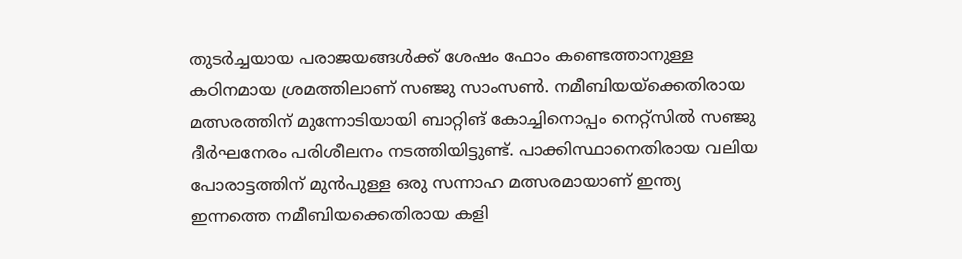തുടര്‍ച്ചയായ പരാജയങ്ങള്‍ക്ക് ശേഷം ഫോം കണ്ടെത്താനുള്ള കഠിനമായ ശ്രമത്തിലാണ് സഞ്ജു സാംസണ്‍. നമീബിയയ്ക്കെതിരായ മത്സരത്തിന് മുന്നോടിയായി ബാറ്റിങ് കോച്ചിനൊപ്പം നെറ്റ്സില്‍ സഞ്ജു ദീര്‍ഘനേരം പരിശീലനം നടത്തിയിട്ടുണ്ട്. പാക്കിസ്ഥാനെതിരായ വലിയ പോരാട്ടത്തിന് മുന്‍പുള്ള ഒരു സന്നാഹ മത്സരമായാണ് ഇന്ത്യ ഇന്നത്തെ നമീബിയക്കെതിരായ കളി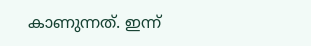കാണുന്നത്. ഇന്ന്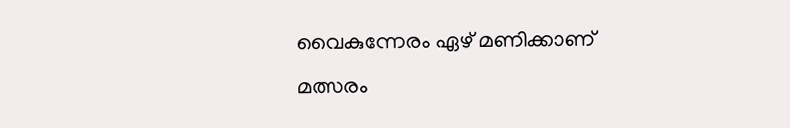വൈകുന്നേരം ഏഴ് മണിക്കാണ് മത്സരം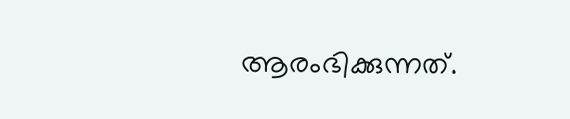ആരംഭിക്കുന്നത്.